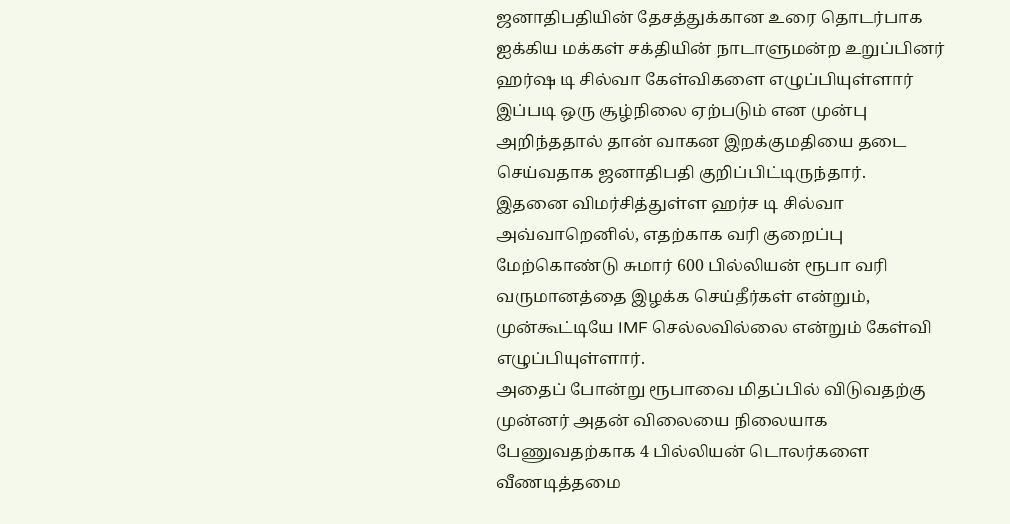ஜனாதிபதியின் தேசத்துக்கான உரை தொடர்பாக ஐக்கிய மக்கள் சக்தியின் நாடாளுமன்ற உறுப்பினர் ஹர்ஷ டி சில்வா கேள்விகளை எழுப்பியுள்ளார்
இப்படி ஒரு சூழ்நிலை ஏற்படும் என முன்பு அறிந்ததால் தான் வாகன இறக்குமதியை தடை செய்வதாக ஜனாதிபதி குறிப்பிட்டிருந்தார்.
இதனை விமர்சித்துள்ள ஹர்ச டி சில்வா அவ்வாறெனில், எதற்காக வரி குறைப்பு மேற்கொண்டு சுமார் 600 பில்லியன் ரூபா வரி வருமானத்தை இழக்க செய்தீர்கள் என்றும், முன்கூட்டியே IMF செல்லவில்லை என்றும் கேள்வி எழுப்பியுள்ளார்.
அதைப் போன்று ரூபாவை மிதப்பில் விடுவதற்கு முன்னர் அதன் விலையை நிலையாக பேணுவதற்காக 4 பில்லியன் டொலர்களை வீணடித்தமை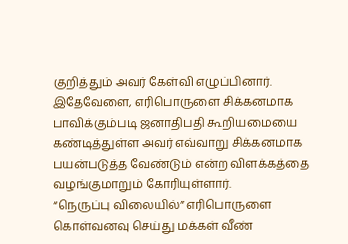குறித்தும் அவர் கேள்வி எழுப்பினார்.
இதேவேளை, எரிபொருளை சிக்கனமாக பாவிக்கும்படி ஜனாதிபதி கூறியமையை கண்டித்துள்ள அவர் எவ்வாறு சிக்கனமாக பயன்படுத்த வேண்டும் என்ற விளக்கத்தை வழங்குமாறும் கோரியுள்ளார்.
“நெருப்பு விலையில்” எரிபொருளை கொள்வனவு செய்து மக்கள் வீண்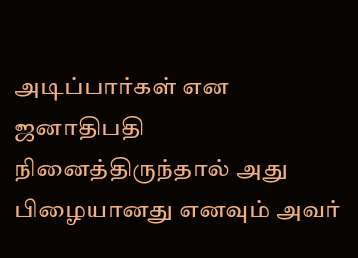அடிப்பார்கள் என ஜனாதிபதி நினைத்திருந்தால் அது பிழையானது எனவும் அவர்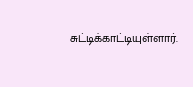சுட்டிக்காட்டியுள்ளார்.